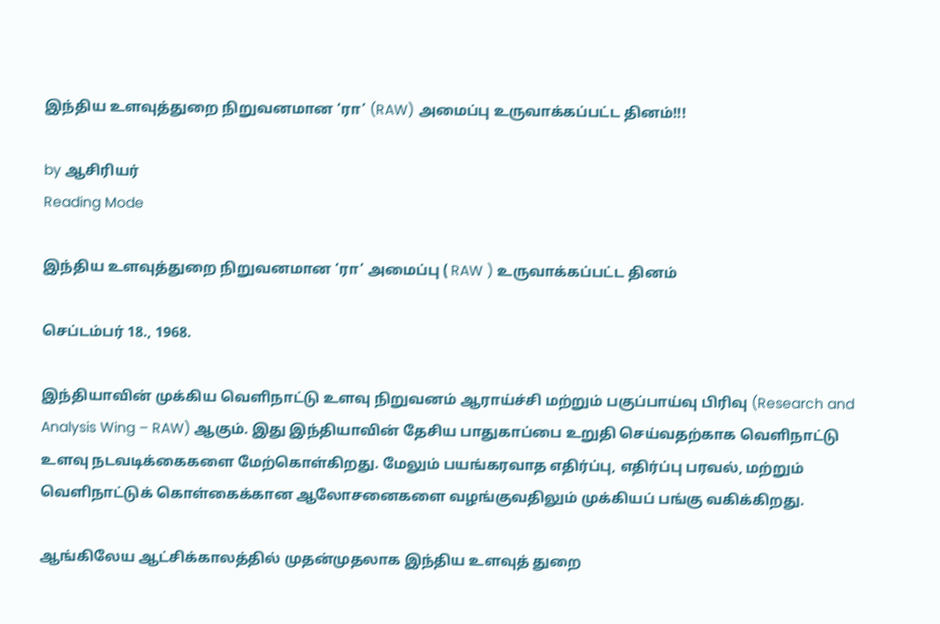இந்திய உளவுத்துறை நிறுவனமான ‘ரா’ (RAW) அமைப்பு உருவாக்கப்பட்ட தினம்!!!

by ஆசிரியர்
Reading Mode

இந்திய உளவுத்துறை நிறுவனமான ‘ரா’ அமைப்பு ( RAW ) உருவாக்கப்பட்ட தினம்

செப்டம்பர் 18., 1968.

இந்தியாவின் முக்கிய வெளிநாட்டு உளவு நிறுவனம் ஆராய்ச்சி மற்றும் பகுப்பாய்வு பிரிவு (Research and Analysis Wing – RAW) ஆகும். இது இந்தியாவின் தேசிய பாதுகாப்பை உறுதி செய்வதற்காக வெளிநாட்டு உளவு நடவடிக்கைகளை மேற்கொள்கிறது. மேலும் பயங்கரவாத எதிர்ப்பு, எதிர்ப்பு பரவல், மற்றும் வெளிநாட்டுக் கொள்கைக்கான ஆலோசனைகளை வழங்குவதிலும் முக்கியப் பங்கு வகிக்கிறது.

ஆங்கிலேய ஆட்சிக்காலத்தில் முதன்முதலாக இந்திய உளவுத் துறை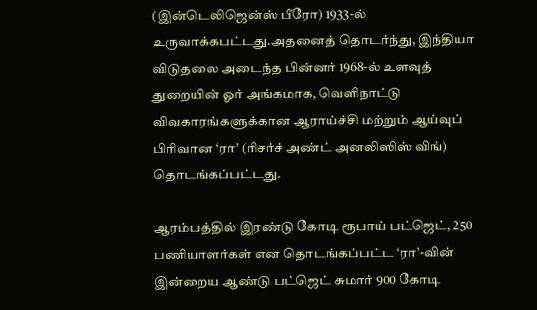(இன்டெலிஜென்ஸ் பீரோ) 1933-ல் உருவாக்கபட்டது.அதனைத் தொடர்ந்து, இந்தியா விடுதலை அடைந்த பின்னர் 1968-ல் உளவுத் துறையின் ஓர் அங்கமாக, வெளிநாட்டு விவகாரங்களுக்கான ஆராய்ச்சி மற்றும் ஆய்வுப் பிரிவான ‘ரா’ (ரிசர்ச் அண்ட் அனலிஸிஸ் விங்) தொடங்கப்பட்டது.

ஆரம்பத்தில் இரண்டு கோடி ரூபாய் பட்ஜெட், 250 பணியாளர்கள் என தொடங்கப்பட்ட ‘ரா’-வின் இன்றைய ஆண்டு பட்ஜெட் சுமார் 900 கோடி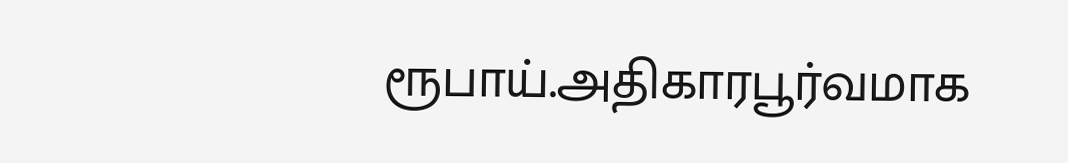ரூபாய்.அதிகாரபூர்வமாக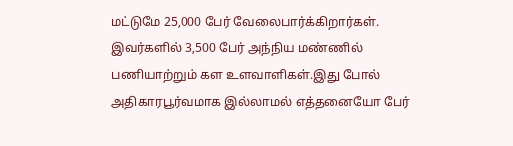மட்டுமே 25,000 பேர் வேலைபார்க்கிறார்கள். இவர்களில் 3,500 பேர் அந்நிய மண்ணில் பணியாற்றும் கள உளவாளிகள்.இது போல் அதிகாரபூர்வமாக இல்லாமல் எத்தனையோ பேர்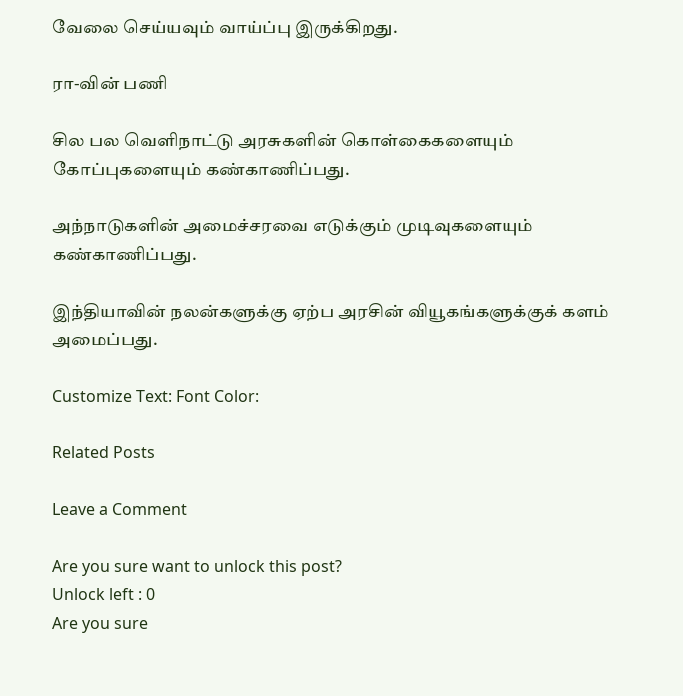வேலை செய்யவும் வாய்ப்பு இருக்கிறது.

ரா-வின் பணி

சில பல வெளிநாட்டு அரசுகளின் கொள்கைகளையும் கோப்புகளையும் கண்காணிப்பது.

அந்நாடுகளின் அமைச்சரவை எடுக்கும் முடிவுகளையும் கண்காணிப்பது.

இந்தியாவின் நலன்களுக்கு ஏற்ப அரசின் வியூகங்களுக்குக் களம் அமைப்பது.

Customize Text: Font Color:

Related Posts

Leave a Comment

Are you sure want to unlock this post?
Unlock left : 0
Are you sure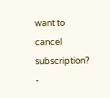want to cancel subscription?
-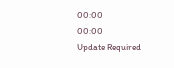00:00
00:00
Update Required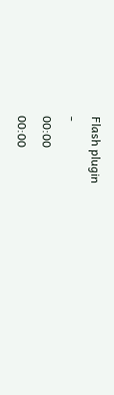Flash plugin
-
00:00
00:00